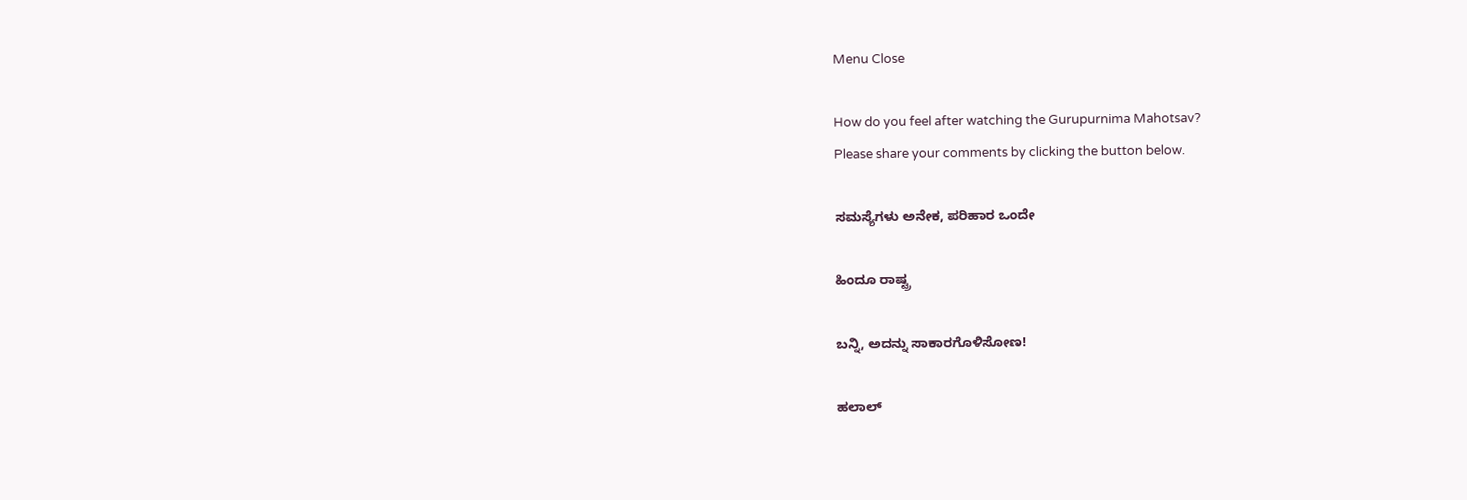Menu Close

How do you feel after watching the Gurupurnima Mahotsav?
Please share your comments by clicking the button below.

ಸಮಸ್ಯೆಗಳು ಅನೇಕ, ಪರಿಹಾರ ಒಂದೇ

ಹಿಂದೂ ರಾಷ್ಟ್ರ

ಬನ್ನಿ, ಅದನ್ನು ಸಾಕಾರಗೊಳಿಸೋಣ!

ಹಲಾಲ್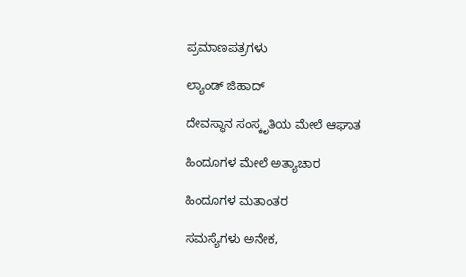ಪ್ರಮಾಣಪತ್ರಗಳು

ಲ್ಯಾಂಡ್ ಜಿಹಾದ್

ದೇವಸ್ಥಾನ ಸಂಸ್ಕೃತಿಯ ಮೇಲೆ ಆಘಾತ

ಹಿಂದೂಗಳ ಮೇಲೆ ಅತ್ಯಾಚಾರ

ಹಿಂದೂಗಳ ಮತಾಂತರ

ಸಮಸ್ಯೆಗಳು ಅನೇಕ,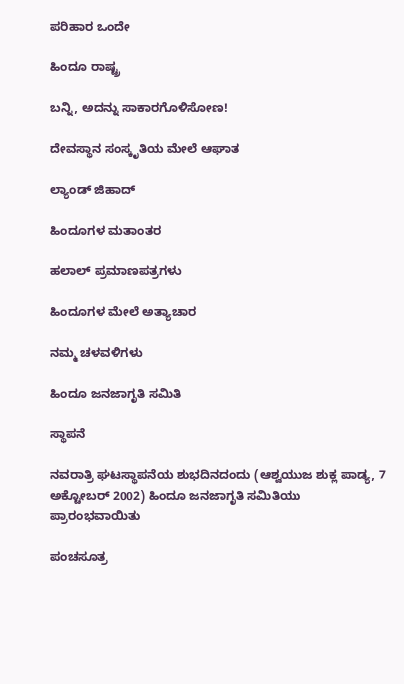ಪರಿಹಾರ ಒಂದೇ

ಹಿಂದೂ ರಾಷ್ಟ್ರ

ಬನ್ನಿ, ಅದನ್ನು ಸಾಕಾರಗೊಳಿಸೋಣ!

ದೇವಸ್ಥಾನ ಸಂಸ್ಕೃತಿಯ ಮೇಲೆ ಆಘಾತ

ಲ್ಯಾಂಡ್ ಜಿಹಾದ್

ಹಿಂದೂಗಳ ಮತಾಂತರ

ಹಲಾಲ್ ಪ್ರಮಾಣಪತ್ರಗಳು

ಹಿಂದೂಗಳ ಮೇಲೆ ಅತ್ಯಾಚಾರ

ನಮ್ಮ ಚಳವಳಿಗಳು

ಹಿಂದೂ ಜನಜಾಗೃತಿ ಸಮಿತಿ

ಸ್ಥಾಪನೆ

ನವರಾತ್ರಿ ಘಟಸ್ಥಾಪನೆಯ ಶುಭದಿನದಂದು (ಆಶ್ವಯುಜ ಶುಕ್ಲ ಪಾಡ್ಯ, 7 ಅಕ್ಟೋಬರ್ 2002) ಹಿಂದೂ ಜನಜಾಗೃತಿ ಸಮಿತಿಯು ಪ್ರಾರಂಭವಾಯಿತು

ಪಂಚಸೂತ್ರ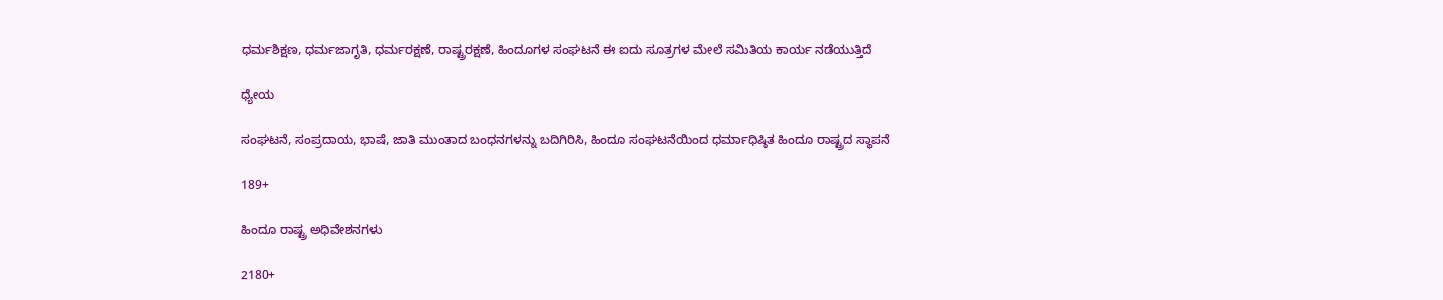ಧರ್ಮಶಿಕ್ಷಣ, ಧರ್ಮಜಾಗೃತಿ, ಧರ್ಮರಕ್ಷಣೆ, ರಾಷ್ಟ್ರರಕ್ಷಣೆ, ಹಿಂದೂಗಳ ಸಂಘಟನೆ ಈ ಐದು ಸೂತ್ರಗಳ ಮೇಲೆ ಸಮಿತಿಯ ಕಾರ್ಯ ನಡೆಯುತ್ತಿದೆ

ಧ್ಯೇಯ

ಸಂಘಟನೆ, ಸಂಪ್ರದಾಯ, ಭಾಷೆ, ಜಾತಿ ಮುಂತಾದ ಬಂಧನಗಳನ್ನು ಬದಿಗಿರಿಸಿ, ಹಿಂದೂ ಸಂಘಟನೆಯಿಂದ ಧರ್ಮಾಧಿಷ್ಠಿತ ಹಿಂದೂ ರಾಷ್ಟ್ರದ ಸ್ಥಾಪನೆ

189+

ಹಿಂದೂ ರಾಷ್ಟ್ರ ಅಧಿವೇಶನಗಳು

2180+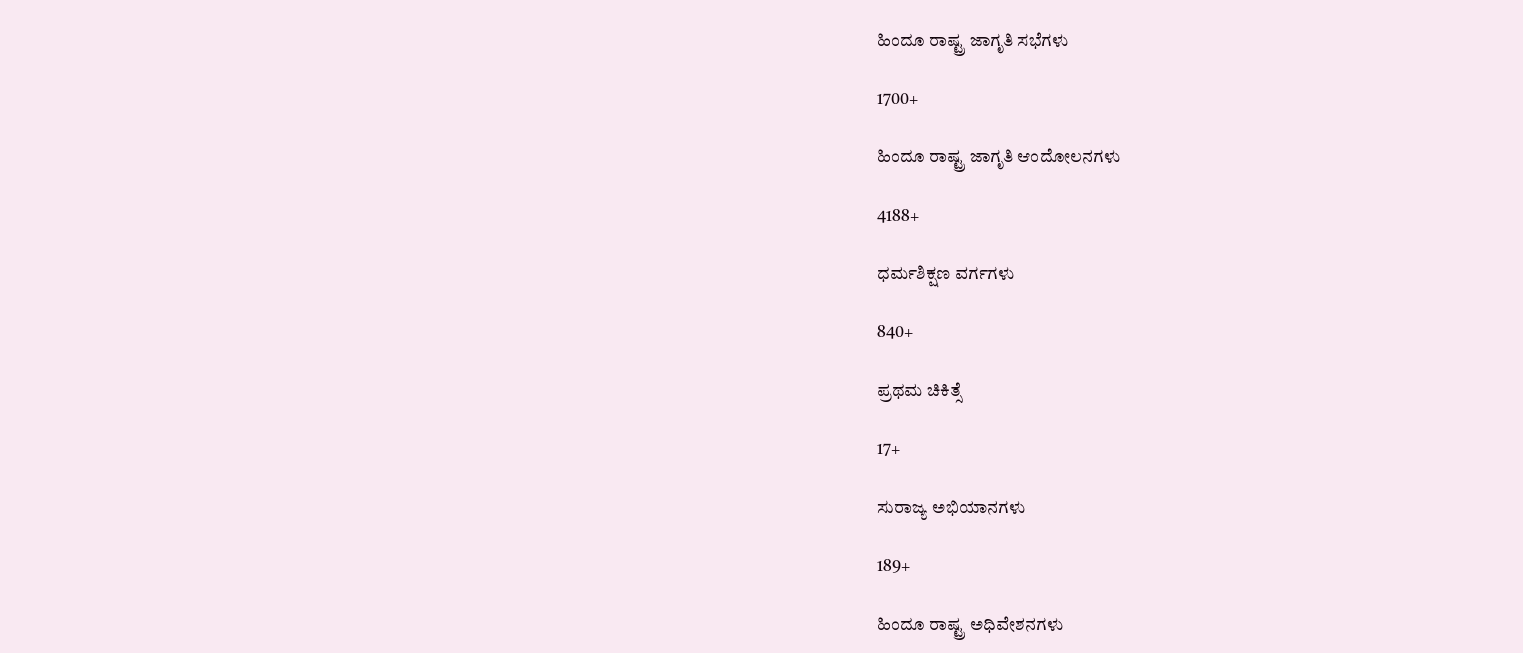ಹಿಂದೂ ರಾಷ್ಟ್ರ ಜಾಗೃತಿ ಸಭೆಗಳು

1700+

ಹಿಂದೂ ರಾಷ್ಟ್ರ ಜಾಗೃತಿ ಆಂದೋಲನಗಳು

4188+

ಧರ್ಮಶಿಕ್ಷಣ ವರ್ಗಗಳು

840+

ಪ್ರಥಮ ಚಿಕಿತ್ಸೆ

17+

ಸುರಾಜ್ಯ ಅಭಿಯಾನಗಳು

189+

ಹಿಂದೂ ರಾಷ್ಟ್ರ ಅಧಿವೇಶನಗಳು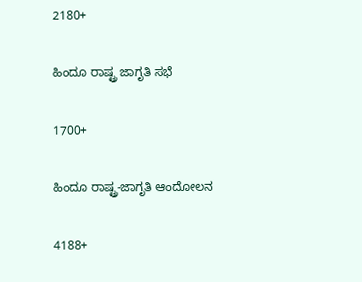2180+

ಹಿಂದೂ ರಾಷ್ಟ್ರ ಜಾಗೃತಿ ಸಭೆ

1700+

ಹಿಂದೂ ರಾಷ್ಟ್ರ-ಜಾಗೃತಿ ಆಂದೋಲನ

4188+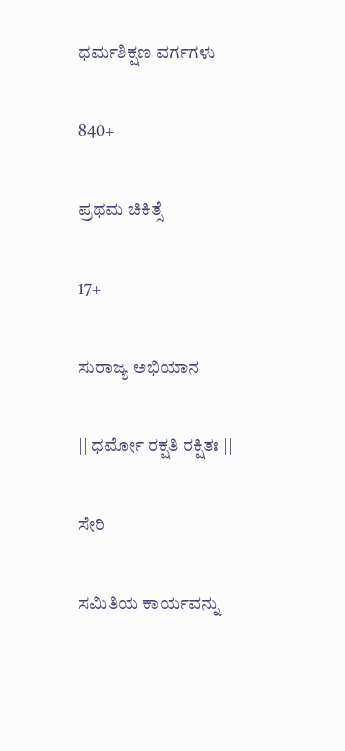ಧರ್ಮಶಿಕ್ಷಣ ವರ್ಗಗಳು

840+

ಪ್ರಥಮ ಚಿಕಿತ್ಸೆ

17+

ಸುರಾಜ್ಯ ಅಭಿಯಾನ

|| ಧರ್ಮೋ ರಕ್ಷತಿ ರಕ್ಷಿತಃ ||

ಸೇರಿ

ಸಮಿತಿಯ ಕಾರ್ಯವನ್ನು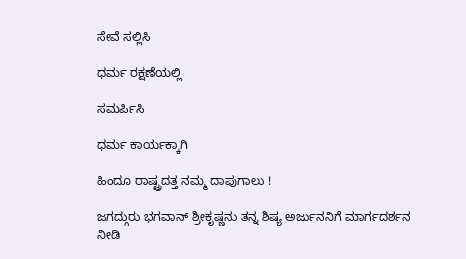ಸೇವೆ ಸಲ್ಲಿಸಿ

ಧರ್ಮ ರಕ್ಷಣೆಯಲ್ಲಿ

ಸಮರ್ಪಿಸಿ

ಧರ್ಮ ಕಾರ್ಯಕ್ಕಾಗಿ

ಹಿಂದೂ ರಾಷ್ಟ್ರದತ್ತ ನಮ್ಮ ದಾಪುಗಾಲು !

ಜಗದ್ಗುರು ಭಗವಾನ್ ಶ್ರೀಕೃಷ್ಣನು ತನ್ನ ಶಿಷ್ಯ ಅರ್ಜುನನಿಗೆ ಮಾರ್ಗದರ್ಶನ ನೀಡಿ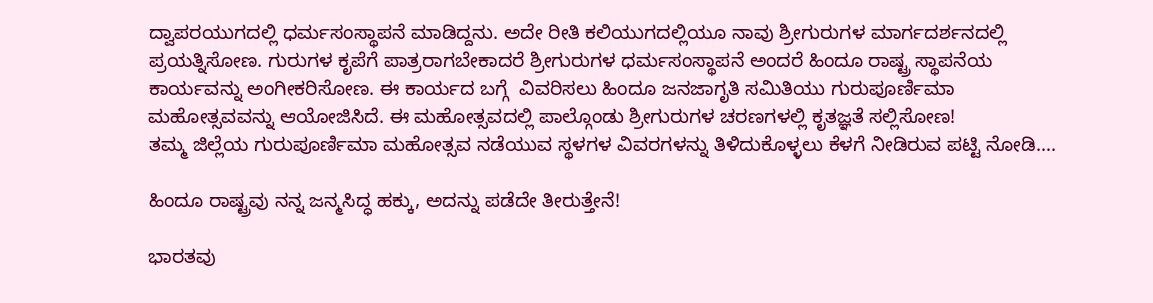ದ್ವಾಪರಯುಗದಲ್ಲಿ ಧರ್ಮಸಂಸ್ಥಾಪನೆ ಮಾಡಿದ್ದನು. ಅದೇ ರೀತಿ ಕಲಿಯುಗದಲ್ಲಿಯೂ ನಾವು ಶ್ರೀಗುರುಗಳ ಮಾರ್ಗದರ್ಶನದಲ್ಲಿ ಪ್ರಯತ್ನಿಸೋಣ. ಗುರುಗಳ ಕೃಪೆಗೆ ಪಾತ್ರರಾಗಬೇಕಾದರೆ ಶ್ರೀಗುರುಗಳ ಧರ್ಮಸಂಸ್ಥಾಪನೆ ಅಂದರೆ ಹಿಂದೂ ರಾಷ್ಟ್ರ ಸ್ಥಾಪನೆಯ ಕಾರ್ಯವನ್ನು ಅಂಗೀಕರಿಸೋಣ. ಈ ಕಾರ್ಯದ ಬಗ್ಗೆ  ವಿವರಿಸಲು ಹಿಂದೂ ಜನಜಾಗೃತಿ ಸಮಿತಿಯು ಗುರುಪೂರ್ಣಿಮಾ ಮಹೋತ್ಸವವನ್ನು ಆಯೋಜಿಸಿದೆ. ಈ ಮಹೋತ್ಸವದಲ್ಲಿ ಪಾಲ್ಗೊಂಡು ಶ್ರೀಗುರುಗಳ ಚರಣಗಳಲ್ಲಿ ಕೃತಜ್ಞತೆ ಸಲ್ಲಿಸೋಣ!
ತಮ್ಮ ಜಿಲ್ಲೆಯ ಗುರುಪೂರ್ಣಿಮಾ ಮಹೋತ್ಸವ ನಡೆಯುವ ಸ್ಥಳಗಳ ವಿವರಗಳನ್ನು ತಿಳಿದುಕೊಳ್ಳಲು ಕೆಳಗೆ ನೀಡಿರುವ ಪಟ್ಟಿ ನೋಡಿ….

ಹಿಂದೂ ರಾಷ್ಟ್ರವು ನನ್ನ ಜನ್ಮಸಿದ್ಧ ಹಕ್ಕು, ಅದನ್ನು ಪಡೆದೇ ತೀರುತ್ತೇನೆ!

ಭಾರತವು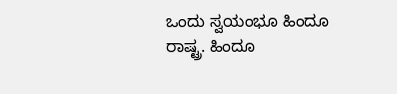ಒಂದು ಸ್ವಯಂಭೂ ಹಿಂದೂ ರಾಷ್ಟ್ರ. ಹಿಂದೂ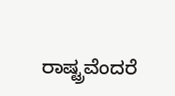ರಾಷ್ಟ್ರವೆಂದರೆ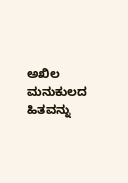ಅಖಿಲ ಮನುಕುಲದ ಹಿತವನ್ನು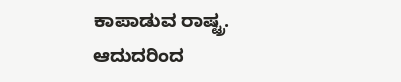ಕಾಪಾಡುವ ರಾಷ್ಟ್ರ. ಆದುದರಿಂದ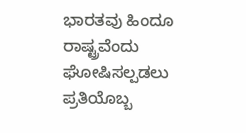ಭಾರತವು ಹಿಂದೂ ರಾಷ್ಟ್ರವೆಂದು ಘೋಷಿಸಲ್ಪಡಲು ಪ್ರತಿಯೊಬ್ಬ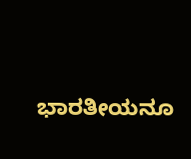ಭಾರತೀಯನೂ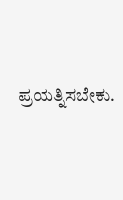ಪ್ರಯತ್ನಿಸಬೇಕು.